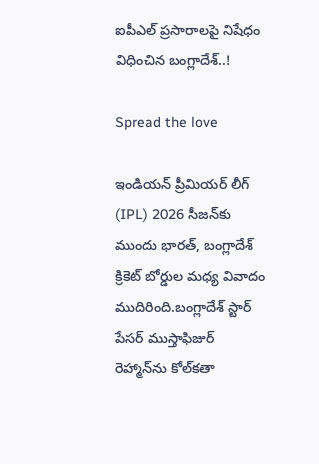ఐపీఎల్ ప్రసారాలపై నిషేధం విధించిన బంగ్లాదేశ్..!

Spread the love

ఇండియన్ ప్రీమియర్ లీగ్ (IPL) 2026 సీజన్‌కు ముందు భారత్, బంగ్లాదేశ్ క్రికెట్ బోర్డుల మధ్య వివాదం ముదిరింది.బంగ్లాదేశ్ స్టార్ పేసర్ ముస్తాఫిజుర్ రెహ్మాన్‌ను కోల్‌కతా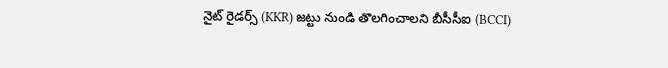నైట్ రైడర్స్ (KKR) జట్టు నుండి తొలగించాలని బీసీసీఐ (BCCI)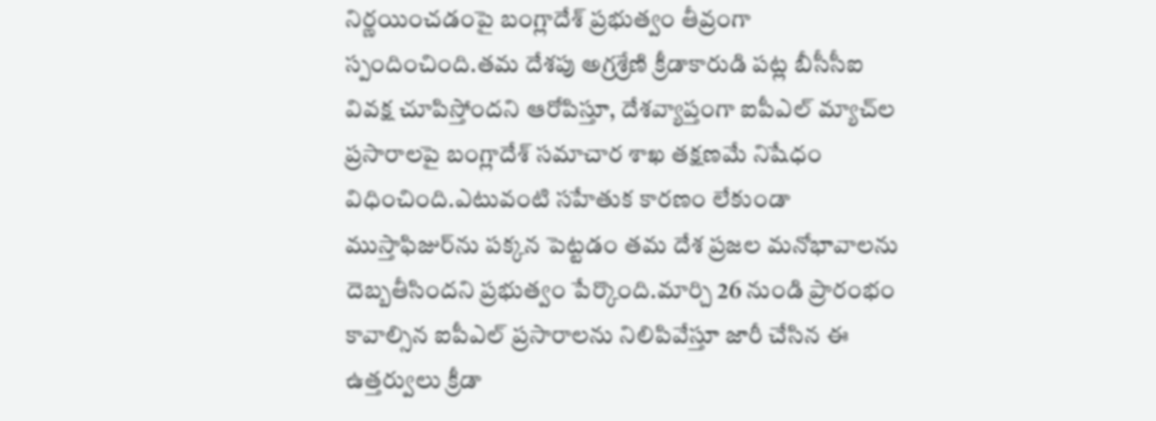నిర్ణయించడంపై బంగ్లాదేశ్ ప్రభుత్వం తీవ్రంగా స్పందించింది.తమ దేశపు అగ్రశ్రేణి క్రీడాకారుడి పట్ల బీసీసీఐ వివక్ష చూపిస్తోందని ఆరోపిస్తూ, దేశవ్యాప్తంగా ఐపీఎల్ మ్యాచ్‌ల ప్రసారాలపై బంగ్లాదేశ్ సమాచార శాఖ తక్షణమే నిషేధం విధించింది.ఎటువంటి సహేతుక కారణం లేకుండా ముస్తాఫిజుర్‌ను పక్కన పెట్టడం తమ దేశ ప్రజల మనోభావాలను దెబ్బతీసిందని ప్రభుత్వం పేర్కొంది.మార్చి 26 నుండి ప్రారంభం కావాల్సిన ఐపీఎల్ ప్రసారాలను నిలిపివేస్తూ జారీ చేసిన ఈ ఉత్తర్వులు క్రీడా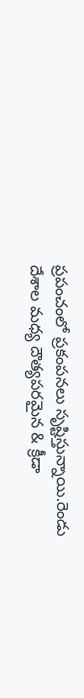ప్రపంచంలో ప్రకంపనలు సృష్టిస్తున్నాయి.రెండు దేశాల మధ్య దౌత్యపరమైన & క్రీడా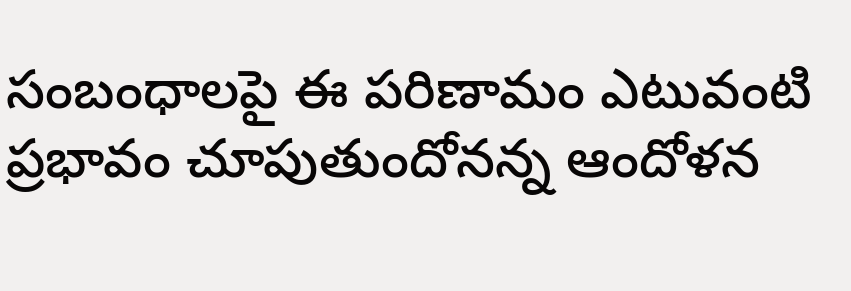సంబంధాలపై ఈ పరిణామం ఎటువంటి ప్రభావం చూపుతుందోనన్న ఆందోళన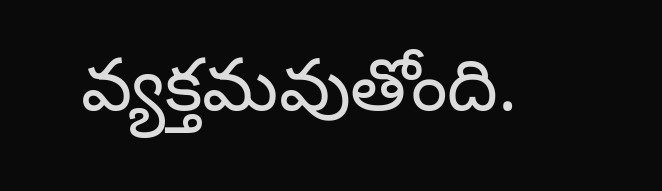వ్యక్తమవుతోంది.